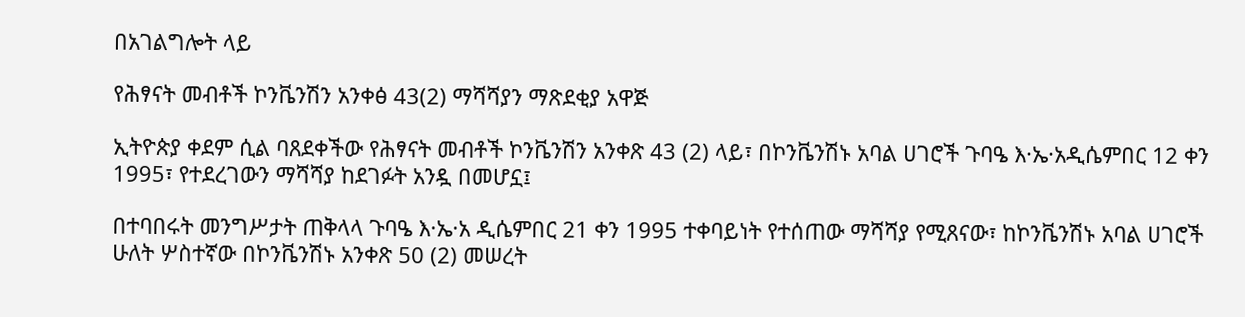በአገልግሎት ላይ

የሕፃናት መብቶች ኮንቬንሽን አንቀፅ 43(2) ማሻሻያን ማጽደቂያ አዋጅ

ኢትዮጵያ ቀደም ሲል ባጸደቀችው የሕፃናት መብቶች ኮንቬንሽን አንቀጽ 43 (2) ላይ፣ በኮንቬንሽኑ አባል ሀገሮች ጉባዔ እ·ኤ·አዲሴምበር 12 ቀን 1995፣ የተደረገውን ማሻሻያ ከደገፉት አንዷ በመሆኗ፤

በተባበሩት መንግሥታት ጠቅላላ ጉባዔ እ·ኤ·አ ዲሴምበር 21 ቀን 1995 ተቀባይነት የተሰጠው ማሻሻያ የሚጸናው፣ ከኮንቬንሽኑ አባል ሀገሮች ሁለት ሦስተኛው በኮንቬንሽኑ አንቀጽ 50 (2) መሠረት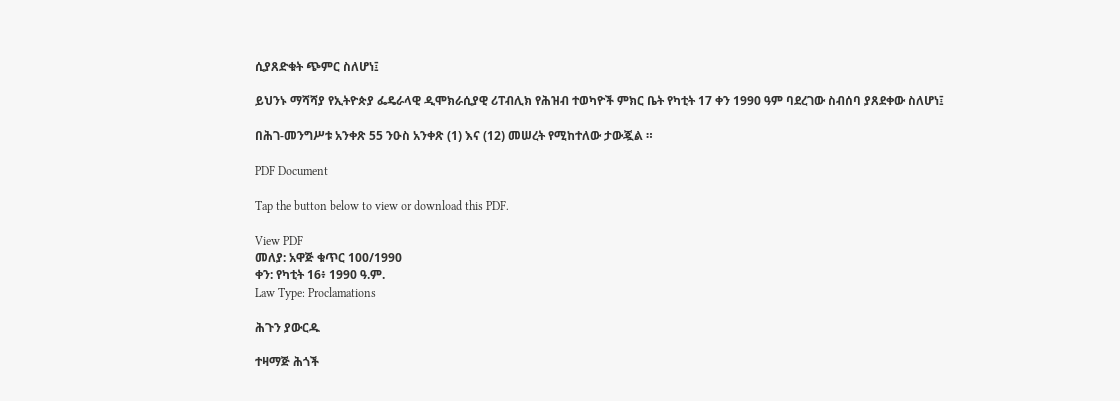ሲያጸድቁት ጭምር ስለሆነ፤

ይህንኑ ማሻሻያ የኢትዮጵያ ፌዴራላዊ ዲሞክራሲያዊ ሪፐብሊክ የሕዝብ ተወካዮች ምክር ቤት የካቲት 17 ቀን 1990 ዓም ባደረገው ስብሰባ ያጸደቀው ስለሆነ፤

በሕገ-መንግሥቱ አንቀጽ 55 ንዑስ አንቀጽ (1) እና (12) መሠረት የሚከተለው ታውጇል ።

PDF Document

Tap the button below to view or download this PDF.

View PDF
መለያ: አዋጅ ቁጥር 100/1990
ቀን: የካቲት 16፥ 1990 ዓ.ም.
Law Type: Proclamations

ሕጉን ያውርዱ

ተዛማጅ ሕጎች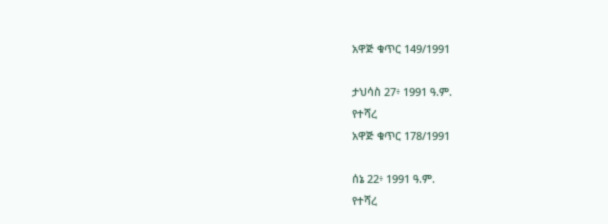አዋጅ ቁጥር 149/1991

ታህሳስ 27፥ 1991 ዓ.ም.
የተሻረ
አዋጅ ቁጥር 178/1991

ሰኔ 22፥ 1991 ዓ.ም.
የተሻረ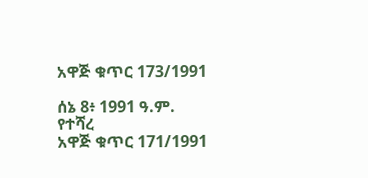አዋጅ ቁጥር 173/1991

ሰኔ 8፥ 1991 ዓ.ም.
የተሻረ
አዋጅ ቁጥር 171/1991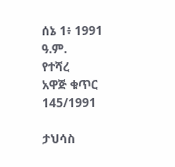ሰኔ 1፥ 1991 ዓ.ም.
የተሻረ
አዋጅ ቁጥር 145/1991

ታህሳስ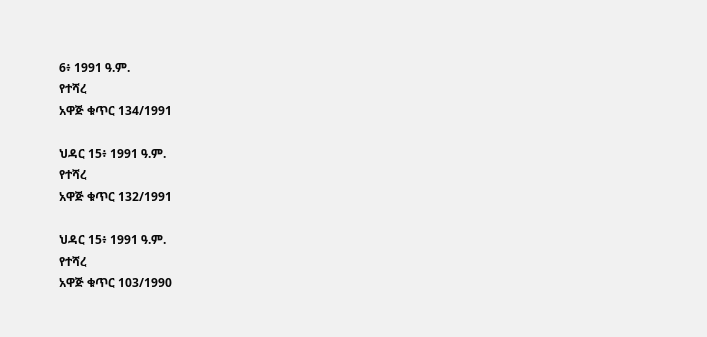6፥ 1991 ዓ.ም.
የተሻረ
አዋጅ ቁጥር 134/1991

ህዳር 15፥ 1991 ዓ.ም.
የተሻረ
አዋጅ ቁጥር 132/1991

ህዳር 15፥ 1991 ዓ.ም.
የተሻረ
አዋጅ ቁጥር 103/1990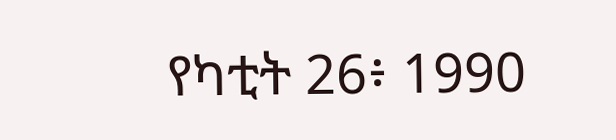የካቲት 26፥ 1990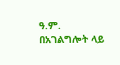ዓ.ም.
በአገልግሎት ላይ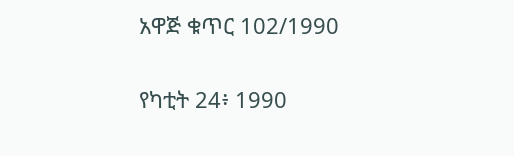አዋጅ ቁጥር 102/1990

የካቲት 24፥ 1990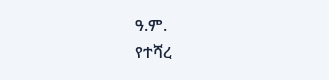ዓ.ም.
የተሻረ